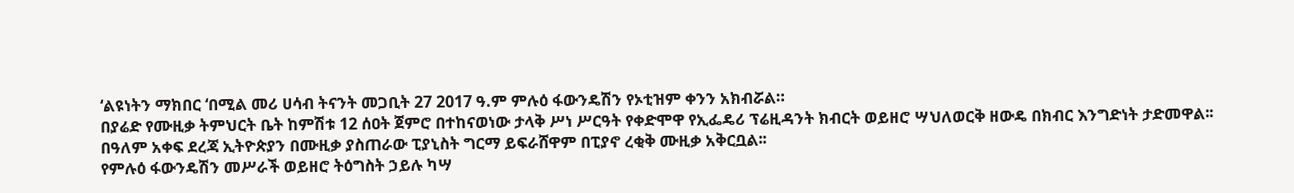‘ልዩነትን ማክበር ‘በሚል መሪ ሀሳብ ትናንት መጋቢት 27 2017 ዓ.ም ምሉዕ ፋውንዴሽን የኦቲዝም ቀንን አክብሯል።
በያሬድ የሙዚቃ ትምህርት ቤት ከምሽቱ 12 ሰዐት ጀምሮ በተከናወነው ታላቅ ሥነ ሥርዓት የቀድሞዋ የኢፌዴሪ ፕሬዚዳንት ክብርት ወይዘሮ ሣህለወርቅ ዘውዴ በክብር እንግድነት ታድመዋል፡፡
በዓለም አቀፍ ደረጃ ኢትዮጵያን በሙዚቃ ያስጠራው ፒያኒስት ግርማ ይፍራሸዋም በፒያኖ ረቂቅ ሙዚቃ አቅርቧል፡፡
የምሉዕ ፋውንዴሽን መሥራች ወይዘሮ ትዕግስት ኃይሉ ካሣ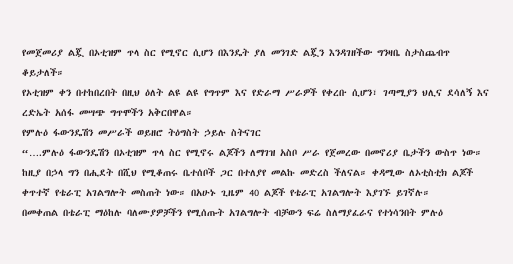የመጀመሪያ ልጇ በኦቲዝም ጥላ ስር የሚኖር ሲሆን በእንዴት ያለ መንገድ ልጇን እንዳገዘችው ግንዛቤ ስታስጨብጥ ቆይታለች።
የኦቲዝም ቀን በተከበረበት በዚህ ዕለት ልዩ ልዩ የግጥም እና የድራማ ሥራዎች የቀረቡ ሲሆን፣ ገጣሚያን ህሊና ደሳለኝ እና ረድኤት አሰፋ መሣጭ ግጥሞችን አቅርበዋል።
የምሉዕ ፋውንዴሽን መሥራች ወይዘሮ ትዕግስት ኃይሉ ስትናገር
“….ምሉዕ ፋውንዴሽን በኦቲዝም ጥላ ስር የሚኖሩ ልጆችን ለማገዝ አስቦ ሥራ የጀመረው በመኖሪያ ቤታችን ውስጥ ነው።
ከዚያ በኃላ ግን በሒደት በሺህ የሚቆጠሩ ቤተሰቦች ጋር በተለያየ መልኩ መድረስ ችለናል። ቀዳሚው ለኦቲስቲክ ልጆች ቀጥተኛ የቴራፒ አገልግሎት መስጠት ነው። በአሁኑ ጊዜም 40 ልጆች የቴራፒ አገልግሎት እያገኙ ይገኛሉ።
በመቀጠል በቴራፒ ማዕከሉ ባለሙያዎቻችን የሚሰጡት አገልግሎት ብቻውን ፍሬ ስለማያፈራና የተነሳንበት ምሉዕ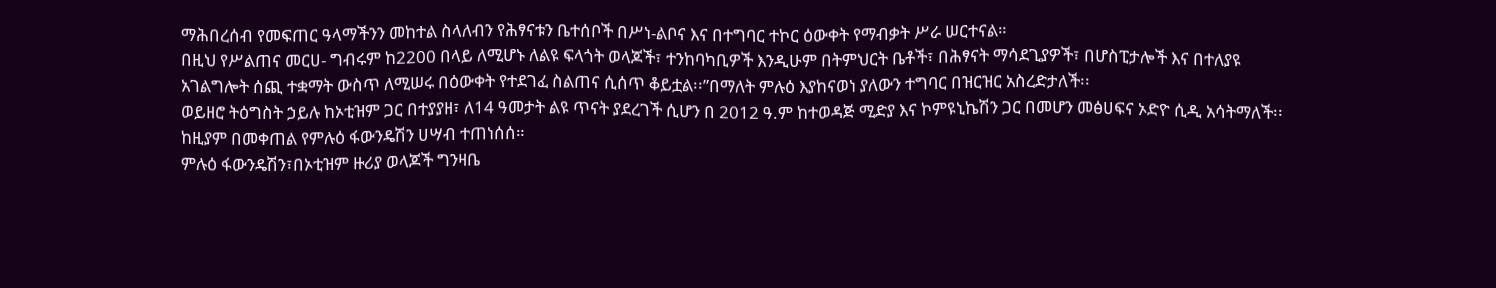ማሕበረሰብ የመፍጠር ዓላማችንን መከተል ስላለብን የሕፃናቱን ቤተሰቦች በሥነ-ልቦና እና በተግባር ተኮር ዕውቀት የማብቃት ሥራ ሠርተናል።
በዚህ የሥልጠና መርሀ- ግብሩም ከ2200 በላይ ለሚሆኑ ለልዩ ፍላጎት ወላጆች፣ ተንከባካቢዎች እንዲሁም በትምህርት ቤቶች፣ በሕፃናት ማሳደጊያዎች፣ በሆስፒታሎች እና በተለያዩ አገልግሎት ሰጪ ተቋማት ውስጥ ለሚሠሩ በዕውቀት የተደገፈ ስልጠና ሲሰጥ ቆይቷል፡፡”በማለት ምሉዕ እያከናወነ ያለውን ተግባር በዝርዝር አስረድታለች፡፡
ወይዘሮ ትዕግስት ኃይሉ ከኦቲዝም ጋር በተያያዘ፣ ለ14 ዓመታት ልዩ ጥናት ያደረገች ሲሆን በ 2012 ዓ.ም ከተወዳጅ ሚድያ እና ኮምዩኒኬሽን ጋር በመሆን መፅሀፍና ኦድዮ ሲዲ አሳትማለች፡፡ ከዚያም በመቀጠል የምሉዕ ፋውንዴሽን ሀሣብ ተጠነሰሰ።
ምሉዕ ፋውንዴሽን፣በኦቲዝም ዙሪያ ወላጆች ግንዛቤ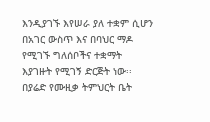እንዲያገኙ እየሠራ ያለ ተቋም ሲሆን በአገር ውስጥ እና በባህር ማዶ የሚገኙ ግለሰቦችና ተቋማት እያገዙት የሚገኝ ድርጅት ነው፡፡
በያሬድ የሙዚቃ ትምህርት ቤት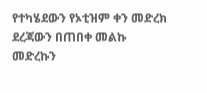የተካሄደውን የኦቲዝም ቀን መድረክ ደረጃውን በጠበቀ መልኩ መድረኩን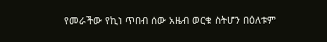የመራችው የኪነ ጥበብ ሰው አዜብ ወርቁ ስትሆን በዕለቱም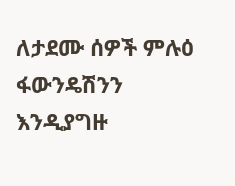ለታደሙ ሰዎች ምሉዕ ፋውንዴሽንን እንዲያግዙ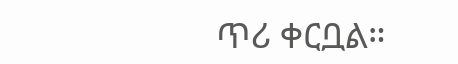ጥሪ ቀርቧል።